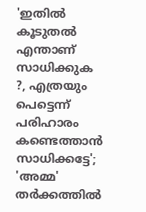'ഇതിൽ കൂടുതൽ എന്താണ് സാധിക്കുക ?, എത്രയും പെട്ടെന്ന് പരിഹാരം കണ്ടെത്താൻ സാധിക്കട്ടേ'; 'അമ്മ' തർക്കത്തിൽ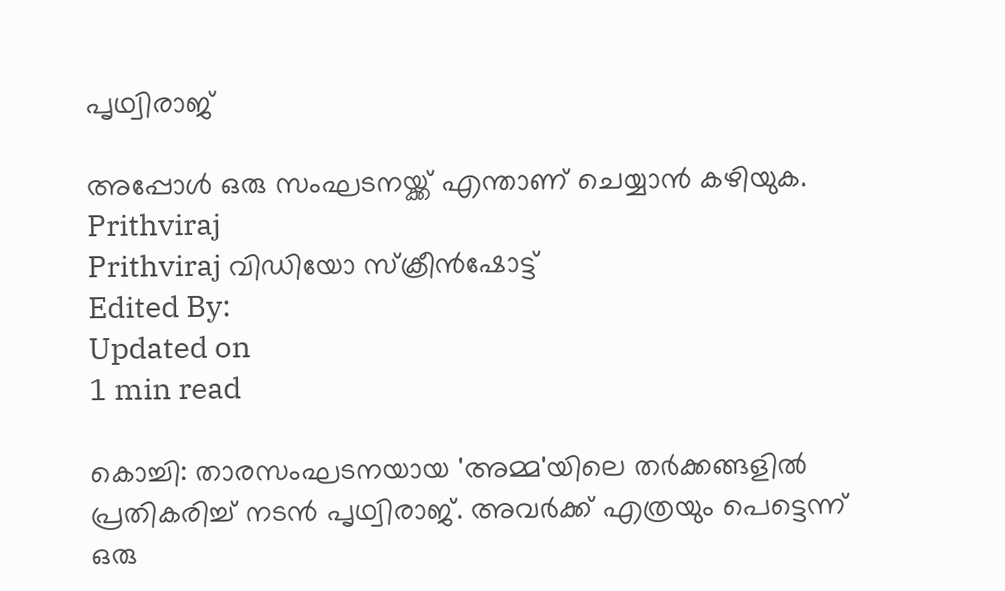പൃഥ്വിരാജ്

അപ്പോൾ ഒരു സംഘടനയ്ക്ക് എന്താണ് ചെയ്യാൻ കഴിയുക.
Prithviraj
Prithviraj വിഡിയോ സ്ക്രീൻഷോട്ട്
Edited By:
Updated on
1 min read

കൊച്ചി: താരസംഘടനയായ 'അമ്മ'യിലെ തർക്കങ്ങളിൽ പ്രതികരിച്ച് നടൻ പൃഥ്വിരാജ്. അവർക്ക് എത്രയും പെട്ടെന്ന് ഒരു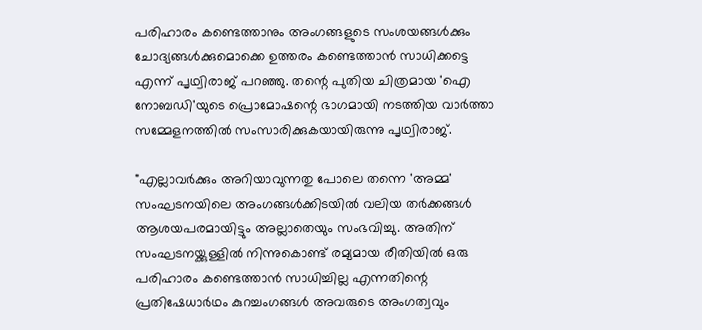പരിഹാരം കണ്ടെത്താനും അംഗങ്ങളുടെ സംശയങ്ങൾക്കും ചോദ്യങ്ങൾക്കുമൊക്കെ ഉത്തരം കണ്ടെത്താൻ സാധിക്കട്ടെ എന്ന് പൃഥ്വിരാജ് പറഞ്ഞു. തന്റെ പുതിയ ചിത്രമായ 'ഐ നോബഡി'യുടെ പ്രൊമോഷന്റെ ഭാഗമായി നടത്തിയ വാർത്താ സമ്മേളനത്തിൽ സംസാരിക്കുകയായിരുന്നു പൃഥ്വിരാജ്.

"എല്ലാവർക്കും അറിയാവുന്നതു പോലെ തന്നെ 'അമ്മ' സംഘടനയിലെ അംഗങ്ങൾക്കിടയിൽ വലിയ തർക്കങ്ങൾ ആശയപരമായിട്ടും അല്ലാതെയും സംഭവിച്ചു. അതിന് സംഘടനയ്ക്കുള്ളിൽ നിന്നുകൊണ്ട് രമ്യമായ രീതിയിൽ ഒരു പരിഹാരം കണ്ടെത്താൻ സാധിച്ചില്ല എന്നതിന്റെ പ്രതിഷേധാർഥം കുറച്ചംഗങ്ങൾ അവരുടെ അംഗത്വവും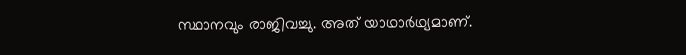സ്ഥാനവും രാജിവച്ചു. അത് യാഥാർഥ്യമാണ്.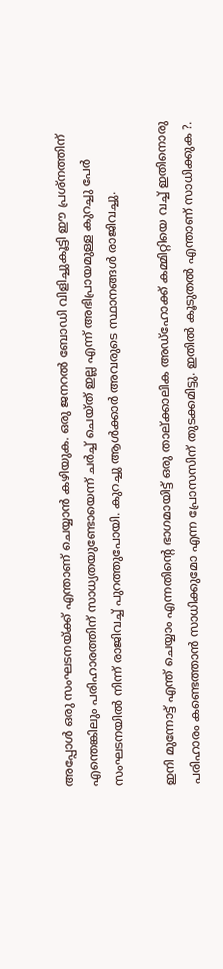അപ്പോൾ ഒരു സംഘടനയ്ക്ക് എന്താണ് ചെയ്യാൻ കഴിയുക. ഒരു ജനറൽ ബോഡി വിളിച്ചുകൂട്ടി ഈ പ്രശ്നത്തിന് എന്തെങ്കിലും പരിഹാരത്തിന് സാധ്യതയുണ്ടോയെന്ന് ചർച്ച് ചെയ്ത് ഇല്ല എന്ന് അഭിപ്രായമുള്ള കുറച്ചു പേർ സംഘടനയിൽ നിന്ന് രാജിവച്ച് പുറത്തുപോയി. കുറച്ചു ആൾക്കാർ അവരുടെ സ്ഥാനങ്ങൾ രാജിവച്ചു.

ഇനി മുന്നോട്ട് എന്ത് ചെയ്യാം എന്നതിന്റെ ഭാഗമായിട്ട് ഒരു താല്ക്കാലിക അഡ്ഹോക്ക് കമ്മിറ്റിയെ വച്ച് ഇതിനൊരു പരിഹാരം കണ്ടെത്താൻ സാധിക്കുമോ എന്ന പ്രോസസിന് തുടക്കമിട്ടു. ഇതിൽ കൂടുതൽ എന്താണ് സാധിക്കുക ?.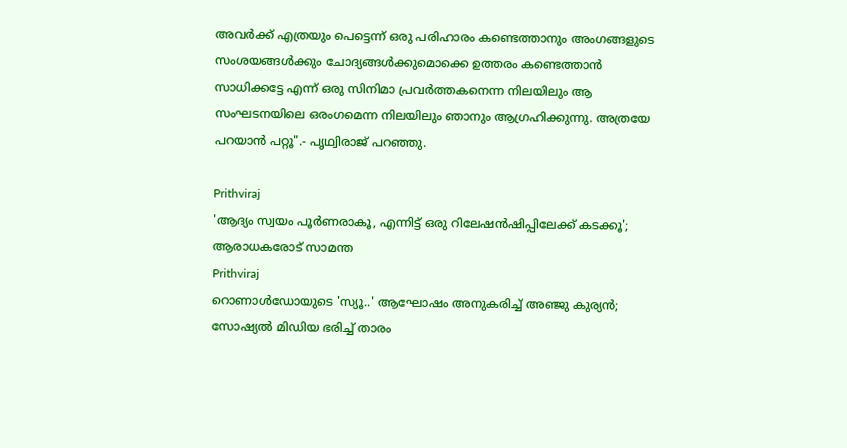അവർക്ക് എത്രയും പെട്ടെന്ന് ഒരു പരിഹാരം കണ്ടെത്താനും അംഗങ്ങളുടെ സംശയങ്ങൾക്കും ചോദ്യങ്ങൾക്കുമൊക്കെ ഉത്തരം കണ്ടെത്താൻ സാധിക്കട്ടേ എന്ന് ഒരു സിനിമാ പ്രവർത്തകനെന്ന നിലയിലും ആ സംഘടനയിലെ ഒരംഗമെന്ന നിലയിലും ഞാനും ആഗ്രഹിക്കുന്നു. അത്രയേ പറയാൻ പറ്റൂ".- പൃഥ്വിരാജ് പറഞ്ഞു.

Prithviraj
'ആദ്യം സ്വയം പൂർണരാകൂ, എന്നിട്ട് ഒരു റിലേഷൻഷിപ്പിലേക്ക് കടക്കൂ'; ആരാധകരോട് സാമന്ത
Prithviraj
റൊണാള്‍ഡോയുടെ 'സ്യൂ..' ആഘോഷം അനുകരിച്ച് അഞ്ജു കുര്യന്‍; സോഷ്യല്‍ മിഡിയ ഭരിച്ച് താരം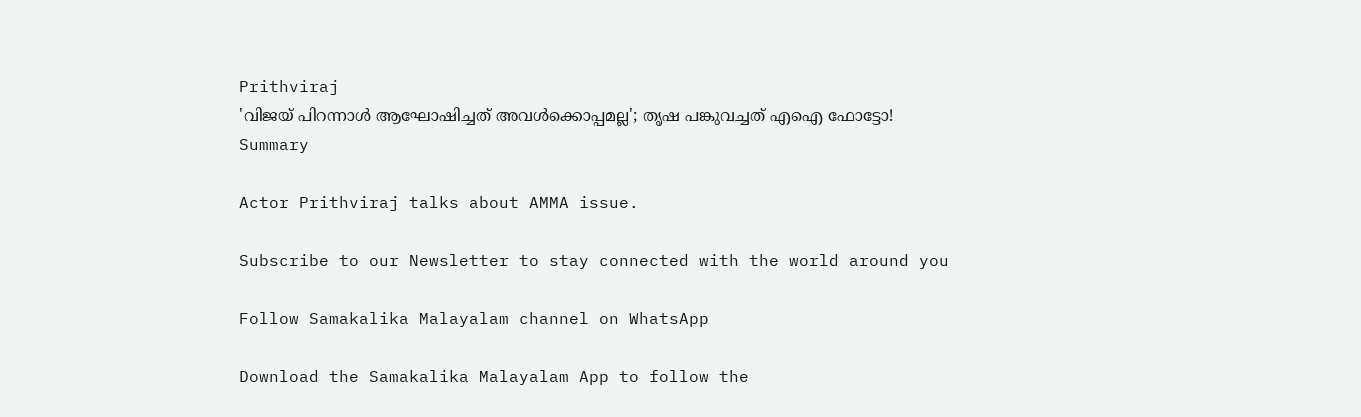Prithviraj
'വിജയ് പിറന്നാള്‍ ആഘോഷിച്ചത് അവള്‍ക്കൊപ്പമല്ല'; തൃഷ പങ്കുവച്ചത് എഐ ഫോട്ടോ!
Summary

Actor Prithviraj talks about AMMA issue.

Subscribe to our Newsletter to stay connected with the world around you

Follow Samakalika Malayalam channel on WhatsApp

Download the Samakalika Malayalam App to follow the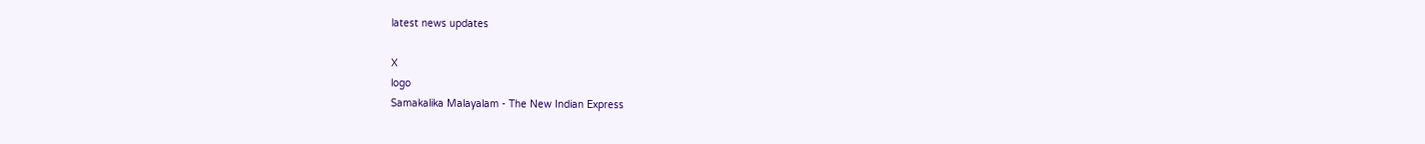latest news updates

X
logo
Samakalika Malayalam - The New Indian Express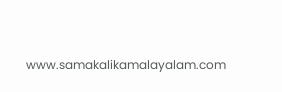www.samakalikamalayalam.com